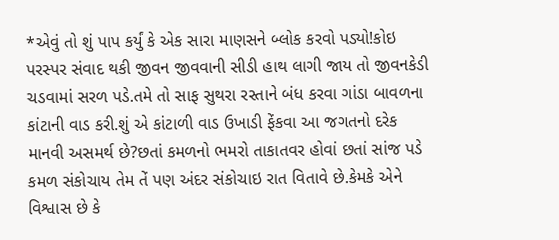*એવું તો શું પાપ કર્યું કે એક સારા માણસને બ્લોક કરવો પડ્યો!કોઇ પરસ્પર સંવાદ થકી જીવન જીવવાની સીડી હાથ લાગી જાય તો જીવનકેડી ચડવામાં સરળ પડે.તમે તો સાફ સુથરા રસ્તાને બંધ કરવા ગાંડા બાવળના કાંટાની વાડ કરી.શું એ કાંટાળી વાડ ઉખાડી ફેંકવા આ જગતનો દરેક માનવી અસમર્થ છે?છતાં કમળનો ભમરો તાકાતવર હોવાં છતાં સાંજ પડે કમળ સંકોચાય તેમ તેં પણ અંદર સંકોચાઇ રાત વિતાવે છે.કેમકે એને વિશ્વાસ છે કે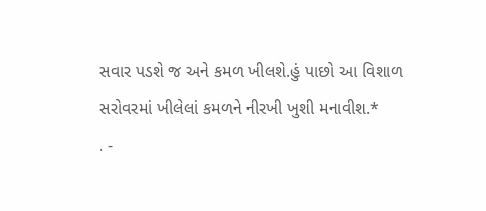સવાર પડશે જ અને કમળ ખીલશે.હું પાછો આ વિશાળ સરોવરમાં ખીલેલાં કમળને નીરખી ખુશી મનાવીશ.*
. -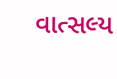વાત્સલ્ય